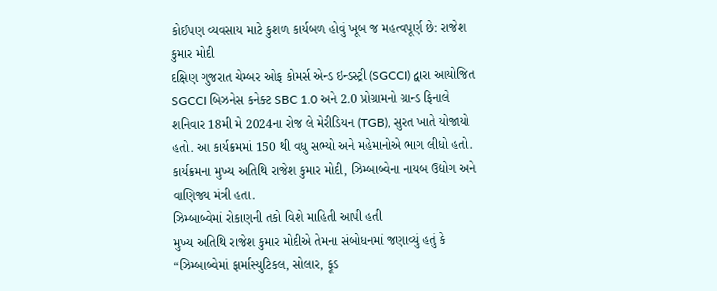કોઈપણ વ્યવસાય માટે કુશળ કાર્યબળ હોવું ખૂબ જ મહત્વપૂર્ણ છે: રાજેશ કુમાર મોદી
દક્ષિણ ગુજરાત ચેમ્બર ઓફ કોમર્સ એન્ડ ઇન્ડસ્ટ્રી (SGCCI) દ્વારા આયોજિત SGCCI બિઝનેસ કનેક્ટ SBC 1.0 અને 2.0 પ્રોગ્રામનો ગ્રાન્ડ ફિનાલે શનિવાર 18મી મે 2024ના રોજ લે મેરીડિયન (TGB), સુરત ખાતે યોજાયો હતો. આ કાર્યક્રમમાં 150 થી વધુ સભ્યો અને મહેમાનોએ ભાગ લીધો હતો. કાર્યક્રમના મુખ્ય અતિથિ રાજેશ કુમાર મોદી, ઝિમ્બાબ્વેના નાયબ ઉદ્યોગ અને વાણિજ્ય મંત્રી હતા.
ઝિમ્બાબ્વેમાં રોકાણની તકો વિશે માહિતી આપી હતી
મુખ્ય અતિથિ રાજેશ કુમાર મોદીએ તેમના સંબોધનમાં જણાવ્યું હતું કે “ઝિમ્બાબ્વેમાં ફાર્માસ્યુટિકલ, સોલાર, ફૂડ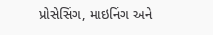પ્રોસેસિંગ, માઇનિંગ અને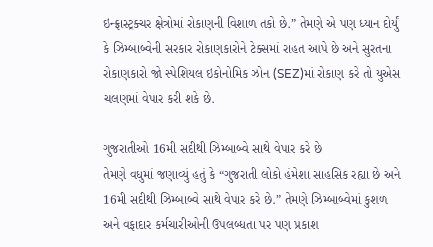ઇન્ફ્રાસ્ટ્રક્ચર ક્ષેત્રોમાં રોકાણની વિશાળ તકો છે.” તેમણે એ પણ ધ્યાન દોર્યું કે ઝિમ્બાબ્વેની સરકાર રોકાણકારોને ટેક્સમાં રાહત આપે છે અને સુરતના રોકાણકારો જો સ્પેશિયલ ઇકોનોમિક ઝોન (SEZ)માં રોકાણ કરે તો યુએસ ચલણમાં વેપાર કરી શકે છે.

ગુજરાતીઓ 16મી સદીથી ઝિમ્બાબ્વે સાથે વેપાર કરે છે
તેમણે વધુમાં જણાવ્યું હતું કે “ગુજરાતી લોકો હંમેશા સાહસિક રહ્યા છે અને 16મી સદીથી ઝિમ્બાબ્વે સાથે વેપાર કરે છે.” તેમણે ઝિમ્બાબ્વેમાં કુશળ અને વફાદાર કર્મચારીઓની ઉપલબ્ધતા પર પણ પ્રકાશ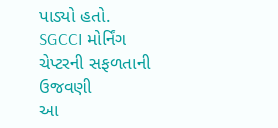પાડ્યો હતો.
SGCCI મોર્નિંગ ચેપ્ટરની સફળતાની ઉજવણી
આ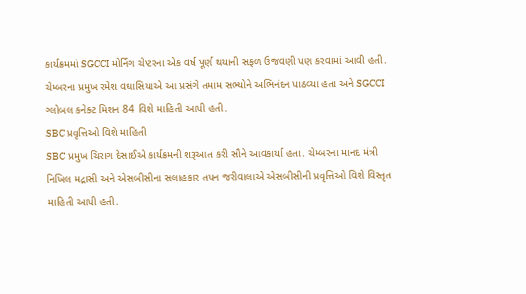કાર્યક્રમમાં SGCCI મોર્નિંગ ચેપ્ટરના એક વર્ષ પૂર્ણ થયાની સફળ ઉજવણી પણ કરવામાં આવી હતી. ચેમ્બરના પ્રમુખ રમેશ વઘાસિયાએ આ પ્રસંગે તમામ સભ્યોને અભિનંદન પાઠવ્યા હતા અને SGCCI ગ્લોબલ કનેક્ટ મિશન 84 વિશે માહિતી આપી હતી.
SBC પ્રવૃત્તિઓ વિશે માહિતી
SBC પ્રમુખ ચિરાગ દેસાઈએ કાર્યક્રમની શરૂઆત કરી સૌને આવકાર્યા હતા. ચેમ્બરના માનદ મંત્રી નિખિલ મદ્રાસી અને એસબીસીના સલાહકાર તપન જરીવાલાએ એસબીસીની પ્રવૃત્તિઓ વિશે વિસ્તૃત માહિતી આપી હતી.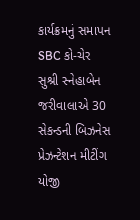કાર્યક્રમનું સમાપન
SBC કો-ચેર સુશ્રી સ્નેહાબેન જરીવાલાએ 30 સેકન્ડની બિઝનેસ પ્રેઝન્ટેશન મીટીંગ યોજી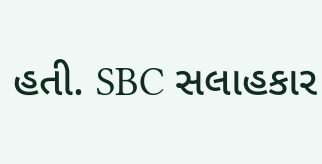હતી. SBC સલાહકાર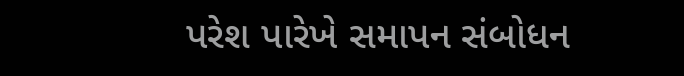પરેશ પારેખે સમાપન સંબોધન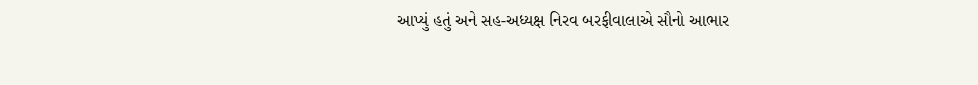આપ્યું હતું અને સહ-અધ્યક્ષ નિરવ બરફીવાલાએ સૌનો આભાર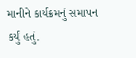માનીને કાર્યક્રમનું સમાપન કર્યું હતું.